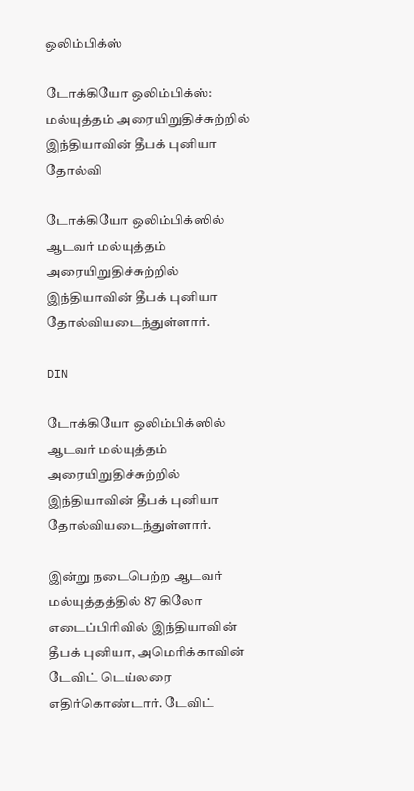ஒலிம்பிக்ஸ்

டோக்கியோ ஒலிம்பிக்ஸ்: மல்யுத்தம் அரையிறுதிச்சுற்றில் இந்தியாவின் தீபக் புனியா தோல்வி

டோக்கியோ ஒலிம்பிக்ஸில் ஆடவர் மல்யுத்தம் அரையிறுதிச்சுற்றில் இந்தியாவின் தீபக் புனியா தோல்வியடைந்துள்ளார்.

DIN

டோக்கியோ ஒலிம்பிக்ஸில் ஆடவர் மல்யுத்தம் அரையிறுதிச்சுற்றில் இந்தியாவின் தீபக் புனியா தோல்வியடைந்துள்ளார்.

இன்று நடைபெற்ற ஆடவர் மல்யுத்தத்தில் 87 கிலோ எடைப்பிரிவில் இந்தியாவின் தீபக் புனியா, அமெரிக்காவின் டேவிட் டெய்லரை எதிர்கொண்டார். டேவிட்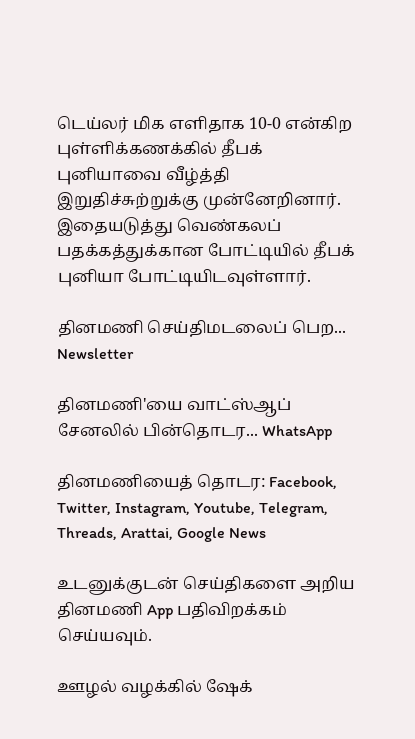டெய்லர் மிக எளிதாக 10-0 என்கிற புள்ளிக்கணக்கில் தீபக் புனியாவை வீழ்த்தி இறுதிச்சுற்றுக்கு முன்னேறினார். இதையடுத்து வெண்கலப் பதக்கத்துக்கான போட்டியில் தீபக் புனியா போட்டியிடவுள்ளார்.

தினமணி செய்திமடலைப் பெற... Newsletter

தினமணி'யை வாட்ஸ்ஆப் சேனலில் பின்தொடர... WhatsApp

தினமணியைத் தொடர: Facebook, Twitter, Instagram, Youtube, Telegram, Threads, Arattai, Google News

உடனுக்குடன் செய்திகளை அறிய தினமணி App பதிவிறக்கம் செய்யவும்.

ஊழல் வழக்கில் ஷேக்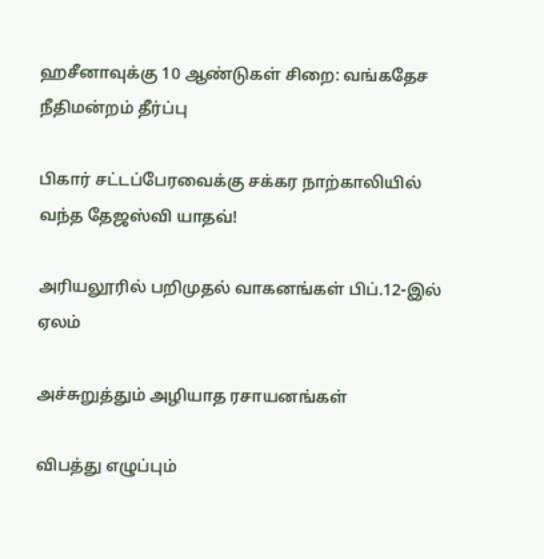ஹசீனாவுக்கு 10 ஆண்டுகள் சிறை: வங்கதேச நீதிமன்றம் தீர்ப்பு

பிகார் சட்டப்பேரவைக்கு சக்கர நாற்காலியில் வந்த தேஜஸ்வி யாதவ்!

அரியலூரில் பறிமுதல் வாகனங்கள் பிப்.12-இல் ஏலம்

அச்சுறுத்தும் அழியாத ரசாயனங்கள்

விபத்து எழுப்பும்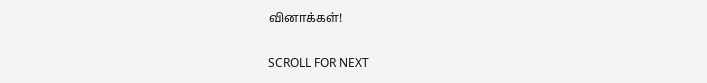வினாக்கள்!

SCROLL FOR NEXT